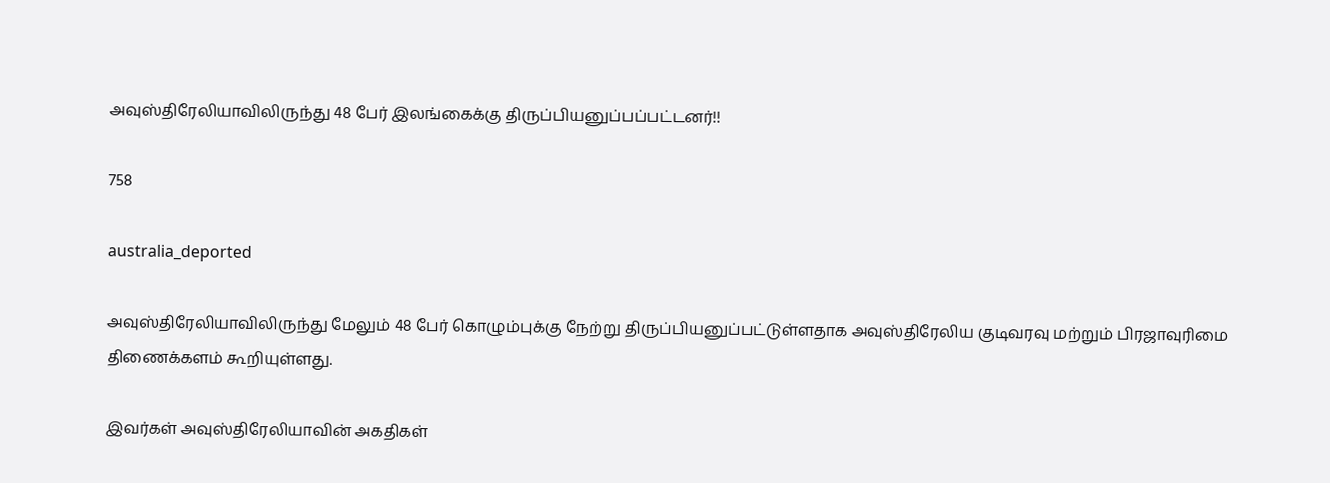அவுஸ்திரேலியாவிலிருந்து 48 பேர் இலங்கைக்கு திருப்பியனுப்பப்பட்டனர்!!

758

australia_deported

அவுஸ்திரேலியாவிலிருந்து மேலும் 48 பேர் கொழும்புக்கு நேற்று திருப்பியனுப்பட்டுள்ளதாக அவுஸ்திரேலிய குடிவரவு மற்றும் பிரஜாவுரிமை திணைக்களம் கூறியுள்ளது.

இவர்கள் அவுஸ்திரேலியாவின் அகதிகள்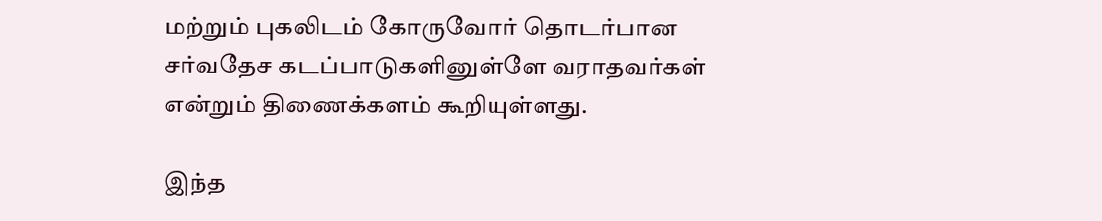மற்றும் புகலிடம் கோருவோர் தொடர்பான சர்வதேச கடப்பாடுகளினுள்ளே வராதவர்கள் என்றும் திணைக்களம் கூறியுள்ளது.

இந்த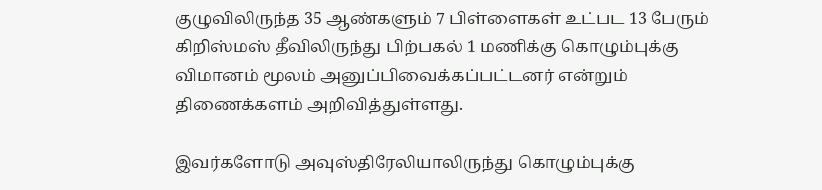குழுவிலிருந்த 35 ஆண்களும் 7 பிள்ளைகள் உட்பட 13 பேரும் கிறிஸ்மஸ் தீவிலிருந்து பிற்பகல் 1 மணிக்கு கொழும்புக்கு விமானம் மூலம் அனுப்பிவைக்கப்பட்டனர் என்றும் திணைக்களம் அறிவித்துள்ளது.

இவர்களோடு அவுஸ்திரேலியாலிருந்து கொழும்புக்கு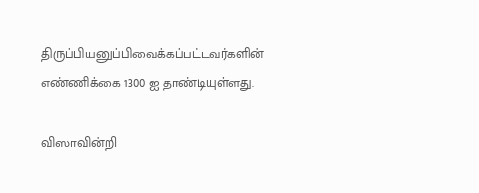திருப்பியனுப்பிவைக்கப்பட்டவர்களின் எண்ணிக்கை 1300 ஐ தாண்டியுள்ளது.

விஸாவின்றி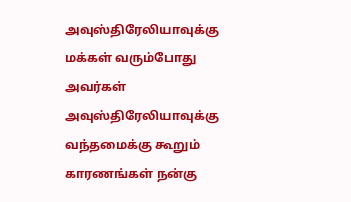அவுஸ்திரேலியாவுக்கு மக்கள் வரும்போது அவர்கள் அவுஸ்திரேலியாவுக்கு வந்தமைக்கு கூறும் காரணங்கள் நன்கு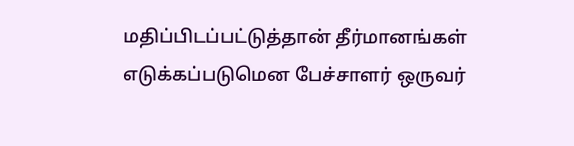மதிப்பிடப்பட்டுத்தான் தீர்மானங்கள் எடுக்கப்படுமென பேச்சாளர் ஒருவர்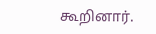கூறினார்.